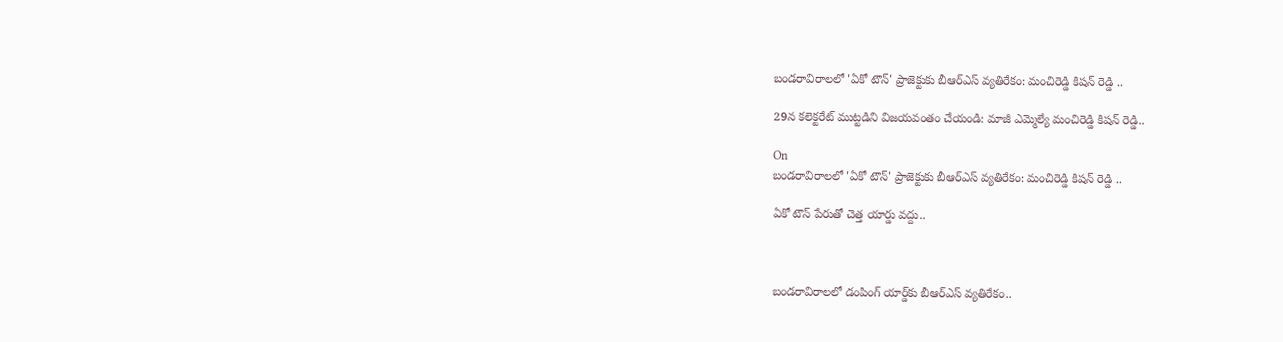బండరావిరాలలో 'ఏకో టౌన్' ప్రాజెక్టుకు బీఆర్ఎస్ వ్యతిరేకం: మంచిరెడ్డి కిషన్ రెడ్డి ..

29న కలెక్టరేట్ ముట్టడిని విజయవంతం చేయండి: మాజీ ఎమ్మెల్యే మంచిరెడ్డి కిషన్ రెడ్డి..

On
బండరావిరాలలో 'ఏకో టౌన్' ప్రాజెక్టుకు బీఆర్ఎస్ వ్యతిరేకం: మంచిరెడ్డి కిషన్ రెడ్డి ..

ఏకో టౌన్ పేరుతో చెత్త యార్డు వద్దు..



బండరావిరాలలో డంపింగ్ యార్డ్‌కు బీఆర్ఎస్ వ్యతిరేకం..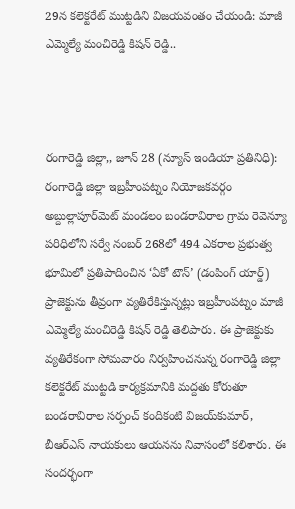29న కలెక్టరేట్ ముట్టడిని విజయవంతం చేయండి: మాజీ ఎమ్మెల్యే మంచిరెడ్డి కిషన్ రెడ్డి..



రంగారెడ్డి జిల్లా,, జూన్ 28 (న్యూస్ ఇండియా ప్రతినిధి): రంగారెడ్డి జిల్లా ఇబ్రహీంపట్నం నియోజకవర్గం అబ్దుల్లాపూర్‌మెట్ మండలం బండరావిరాల గ్రామ రెవెన్యూ పరిధిలోని సర్వే నంబర్ 268లో 494 ఎకరాల ప్రభుత్వ భూమిలో ప్రతిపాదించిన ‘ఏకో టౌన్’ (డంపింగ్ యార్డ్) ప్రాజెక్టును తీవ్రంగా వ్యతిరేకిస్తున్నట్లు ఇబ్రహీంపట్నం మాజీ ఎమ్మెల్యే మంచిరెడ్డి కిషన్ రెడ్డి తెలిపారు. ఈ ప్రాజెక్టుకు వ్యతిరేకంగా సోమవారం నిర్వహించనున్న రంగారెడ్డి జిల్లా కలెక్టరేట్ ముట్టడి కార్యక్రమానికి మద్దతు కోరుతూ బండరావిరాల సర్పంచ్ కందికంటి విజయ్‌కుమార్, బీఆర్ఎస్ నాయకులు ఆయనను నివాసంలో కలిశారు. ఈ సందర్భంగా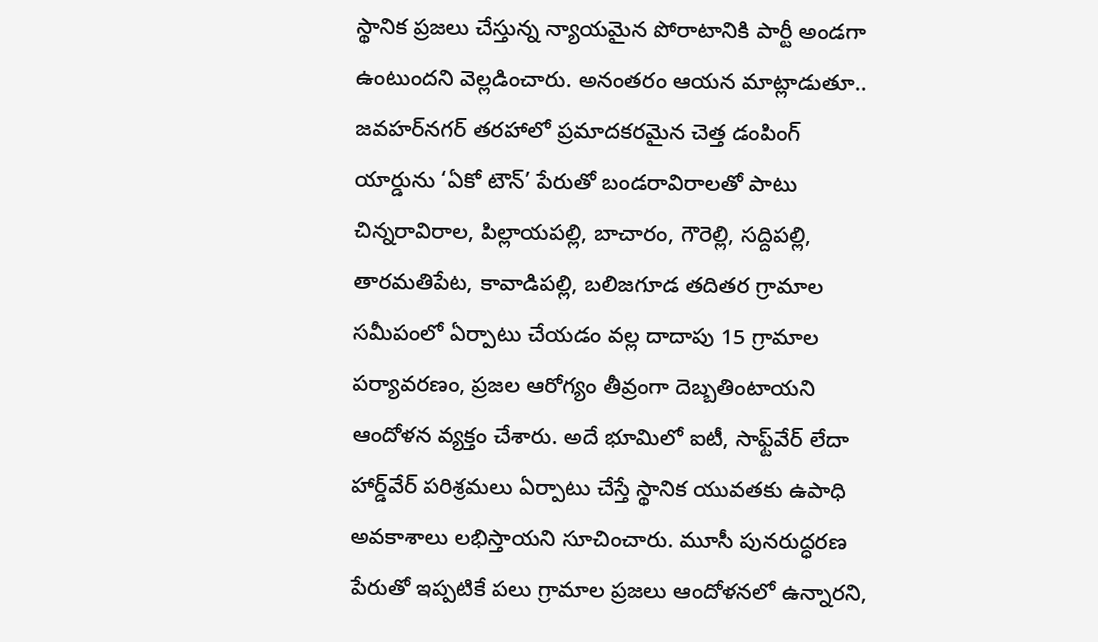స్థానిక ప్రజలు చేస్తున్న న్యాయమైన పోరాటానికి పార్టీ అండగా ఉంటుందని వెల్లడించారు. అనంతరం ఆయన మాట్లాడుతూ.. జవహర్‌నగర్ తరహాలో ప్రమాదకరమైన చెత్త డంపింగ్ యార్డును ‘ఏకో టౌన్’ పేరుతో బండరావిరాలతో పాటు చిన్నరావిరాల, పిల్లాయపల్లి, బాచారం, గౌరెల్లి, సద్దిపల్లి, తారమతిపేట, కావాడిపల్లి, బలిజగూడ తదితర గ్రామాల సమీపంలో ఏర్పాటు చేయడం వల్ల దాదాపు 15 గ్రామాల పర్యావరణం, ప్రజల ఆరోగ్యం తీవ్రంగా దెబ్బతింటాయని ఆందోళన వ్యక్తం చేశారు. అదే భూమిలో ఐటీ, సాఫ్ట్‌వేర్ లేదా హార్డ్‌వేర్ పరిశ్రమలు ఏర్పాటు చేస్తే స్థానిక యువతకు ఉపాధి అవకాశాలు లభిస్తాయని సూచించారు. మూసీ పునరుద్ధరణ పేరుతో ఇప్పటికే పలు గ్రామాల ప్రజలు ఆందోళనలో ఉన్నారని,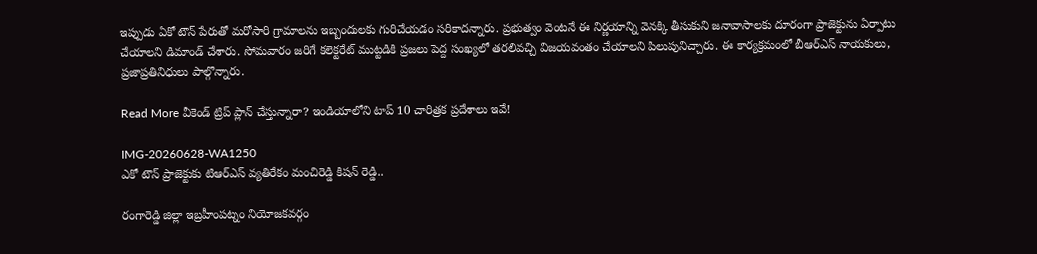ఇప్పుడు ఏకో టౌన్ పేరుతో మరోసారి గ్రామాలను ఇబ్బందులకు గురిచేయడం సరికాదన్నారు. ప్రభుత్వం వెంటనే ఈ నిర్ణయాన్ని వెనక్కి తీసుకుని జనావాసాలకు దూరంగా ప్రాజెక్టును ఏర్పాటు చేయాలని డిమాండ్ చేశారు. సోమవారం జరిగే కలెక్టరేట్ ముట్టడికి ప్రజలు పెద్ద సంఖ్యలో తరలివచ్చి విజయవంతం చేయాలని పిలుపునిచ్చారు. ఈ కార్యక్రమంలో బీఆర్ఎస్ నాయకులు, ప్రజాప్రతినిధులు పాల్గొన్నారు.

Read More వీకెండ్ ట్రిప్ ప్లాన్ చేస్తున్నారా? ఇండియాలోని టాప్ 10 చారిత్రక ప్రదేశాలు ఇవే!

IMG-20260628-WA1250
ఎకో టౌన్ ప్రాజెక్టుకు టిఆర్ఎస్ వ్యతిరేకం మంచిరెడ్డి కిషన్ రెడ్డి..

రంగారెడ్డి జిల్లా ఇబ్రహీంపట్నం నియోజకవర్గం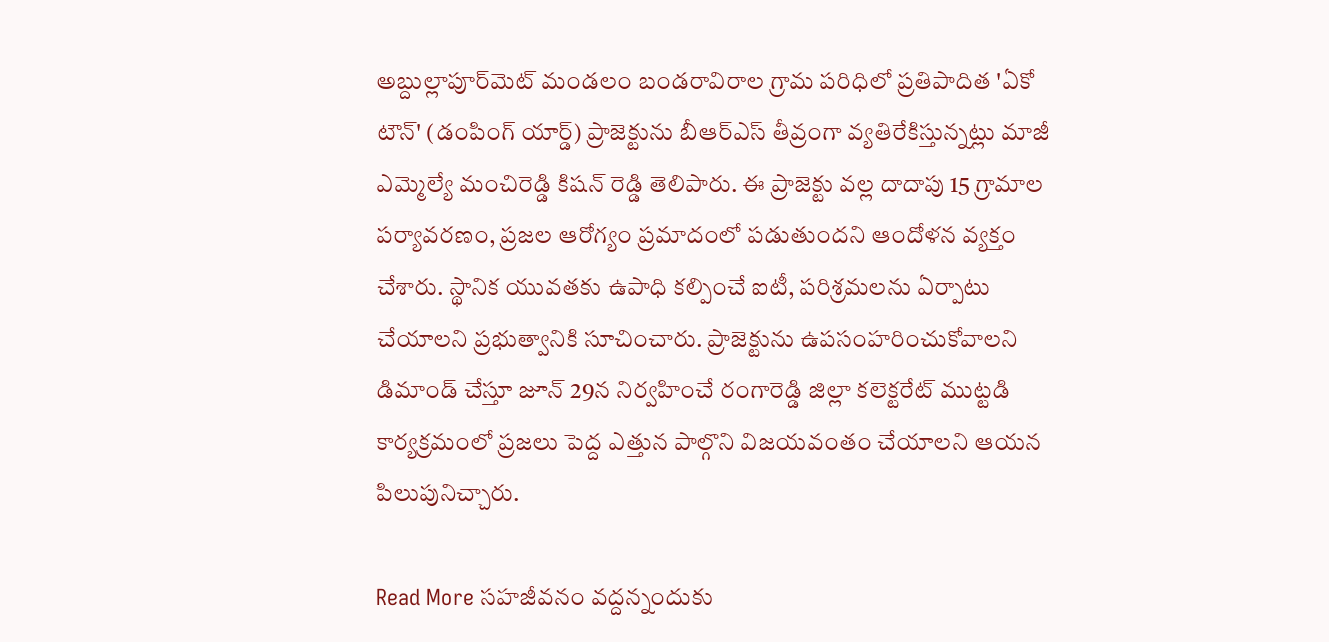అబ్దుల్లాపూర్‌మెట్ మండలం బండరావిరాల గ్రామ పరిధిలో ప్రతిపాదిత 'ఏకో టౌన్' (డంపింగ్ యార్డ్) ప్రాజెక్టును బీఆర్ఎస్ తీవ్రంగా వ్యతిరేకిస్తున్నట్లు మాజీ ఎమ్మెల్యే మంచిరెడ్డి కిషన్ రెడ్డి తెలిపారు. ఈ ప్రాజెక్టు వల్ల దాదాపు 15 గ్రామాల పర్యావరణం, ప్రజల ఆరోగ్యం ప్రమాదంలో పడుతుందని ఆందోళన వ్యక్తం చేశారు. స్థానిక యువతకు ఉపాధి కల్పించే ఐటీ, పరిశ్రమలను ఏర్పాటు చేయాలని ప్రభుత్వానికి సూచించారు. ప్రాజెక్టును ఉపసంహరించుకోవాలని డిమాండ్ చేస్తూ జూన్ 29న నిర్వహించే రంగారెడ్డి జిల్లా కలెక్టరేట్ ముట్టడి కార్యక్రమంలో ప్రజలు పెద్ద ఎత్తున పాల్గొని విజయవంతం చేయాలని ఆయన పిలుపునిచ్చారు.

Read More సహజీవనం వద్దన్నందుకు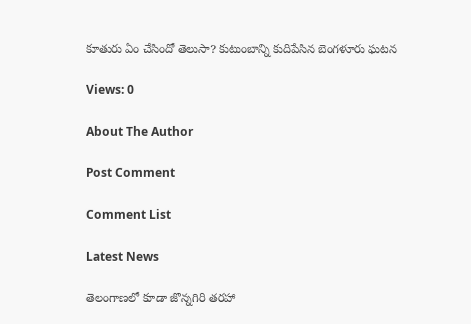కూతురు ఏం చేసిందో తెలుసా? కుటుంబాన్ని కుదిపేసిన బెంగళూరు ఘటన

Views: 0

About The Author

Post Comment

Comment List

Latest News

తెలంగాణలో కూడా జొన్నగిరి తరహా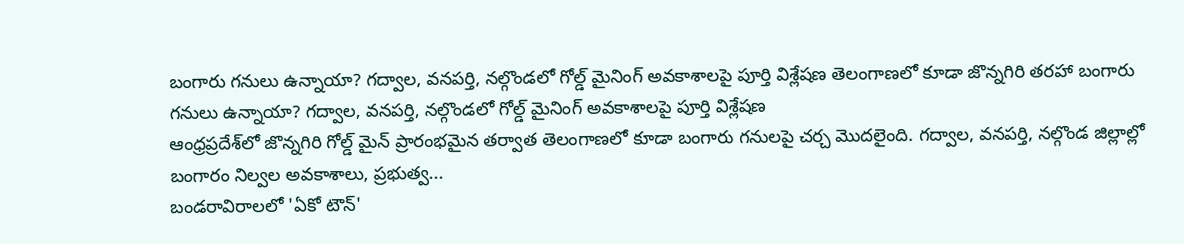బంగారు గనులు ఉన్నాయా? గద్వాల, వనపర్తి, నల్గొండలో గోల్డ్ మైనింగ్ అవకాశాలపై పూర్తి విశ్లేషణ తెలంగాణలో కూడా జొన్నగిరి తరహా బంగారు గనులు ఉన్నాయా? గద్వాల, వనపర్తి, నల్గొండలో గోల్డ్ మైనింగ్ అవకాశాలపై పూర్తి విశ్లేషణ
ఆంధ్రప్రదేశ్‌లో జొన్నగిరి గోల్డ్ మైన్ ప్రారంభమైన తర్వాత తెలంగాణలో కూడా బంగారు గనులపై చర్చ మొదలైంది. గద్వాల, వనపర్తి, నల్గొండ జిల్లాల్లో బంగారం నిల్వల అవకాశాలు, ప్రభుత్వ...
బండరావిరాలలో 'ఏకో టౌన్'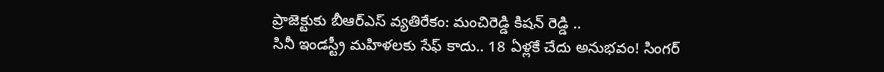ప్రాజెక్టుకు బీఆర్ఎస్ వ్యతిరేకం: మంచిరెడ్డి కిషన్ రెడ్డి ..
సినీ ఇండస్ట్రీ మహిళలకు సేఫ్ కాదు.. 18 ఏళ్లకే చేదు అనుభవం! సింగర్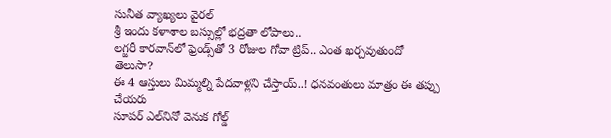సునీత వ్యాఖ్యలు వైరల్
శ్రీ ఇందు కళాశాల బస్సుల్లో భద్రతా లోపాలు..
లగ్జరీ కారవాన్‌లో ఫ్రెండ్స్‌తో 3 రోజుల గోవా ట్రిప్.. ఎంత ఖర్చవుతుందో తెలుసా?
ఈ 4 ఆస్తులు మిమ్మల్ని పేదవాళ్లని చేస్తాయ్..! ధనవంతులు మాత్రం ఈ తప్పు చేయరు
సూపర్ ఎల్‌నినో వెనుక గోల్డ్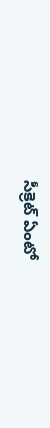సీక్రెట్ ఏంటో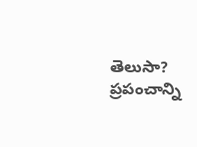తెలుసా? ప్రపంచాన్ని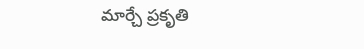మార్చే ప్రకృతి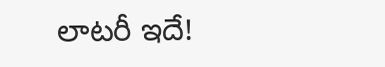లాటరీ ఇదే!